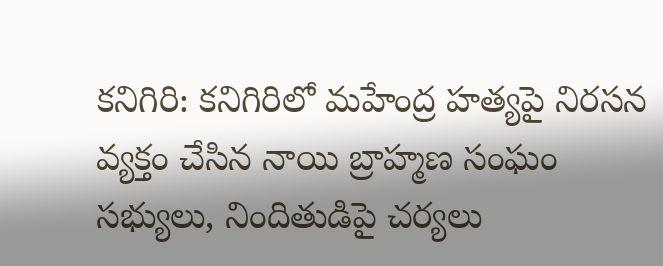కనిగిరి: కనిగిరిలో మహేంద్ర హత్యపై నిరసన వ్యక్తం చేసిన నాయి బ్రాహ్మణ సంఘం సభ్యులు, నిందితుడిపై చర్యలు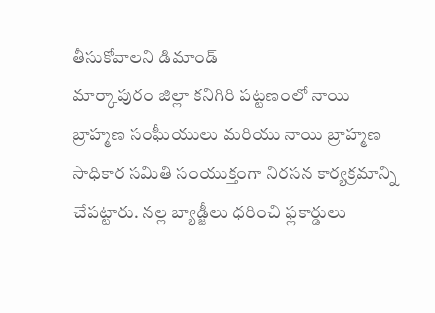తీసుకోవాలని డిమాండ్
మార్కాపురం జిల్లా కనిగిరి పట్టణంలో నాయి బ్రాహ్మణ సంఘీయులు మరియు నాయి బ్రాహ్మణ సాధికార సమితి సంయుక్తంగా నిరసన కార్యక్రమాన్ని చేపట్టారు. నల్ల బ్యాడ్జీలు ధరించి ఫ్లకార్డులు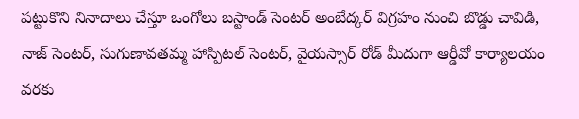పట్టుకొని నినాదాలు చేస్తూ ఒంగోలు బస్టాండ్ సెంటర్ అంబేద్కర్ విగ్రహం నుంచి బొడ్డు చావిడి, నాజ్ సెంటర్, సుగుణావతమ్మ హాస్పిటల్ సెంటర్, వైయస్సార్ రోడ్ మీదుగా ఆర్డీవో కార్యాలయం వరకు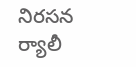నిరసన ర్యాలీ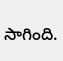సాగింది.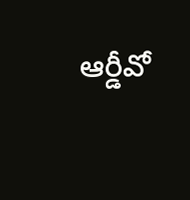ఆర్డీవో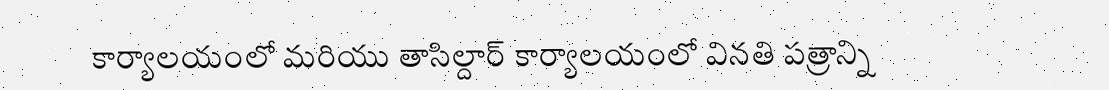కార్యాలయంలో మరియు తాసిల్దార్ కార్యాలయంలో వినతి పత్రాన్ని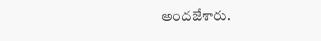అందజేశారు.